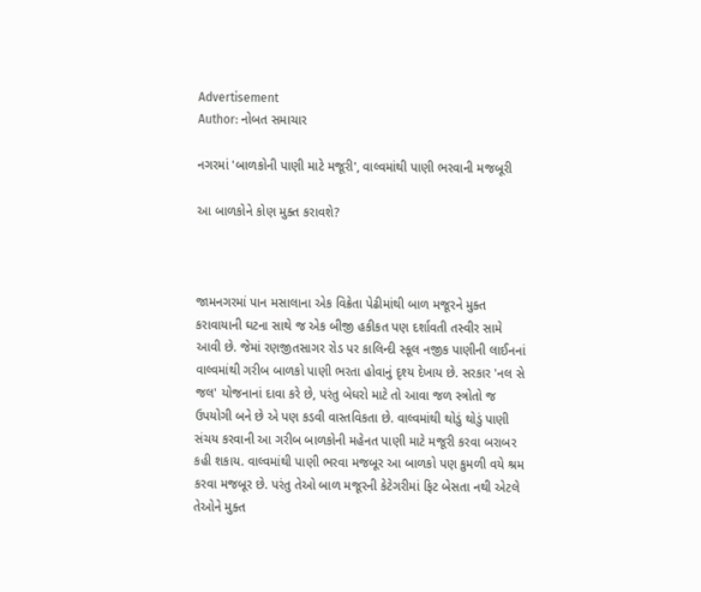Advertisement
Author: નોબત સમાચાર

નગરમાં 'બાળકોની પાણી માટે મજૂરી', વાલ્વમાંથી પાણી ભરવાની મજબૂરી

આ બાળકોને કોણ મુક્ત કરાવશે?



જામનગરમાં પાન મસાલાના એક વિક્રેતા પેઢીમાંથી બાળ મજૂરને મુક્ત કરાવાયાની ઘટના સાથે જ એક બીજી હકીકત પણ દર્શાવતી તસ્વીર સામે આવી છે. જેમાં રણજીતસાગર રોડ પર કાલિન્દી સ્કૂલ નજીક પાણીની લાઈનનાં વાલ્વમાંથી ગરીબ બાળકો પાણી ભરતા હોવાનું દૃશ્ય દેખાય છે. સરકાર 'નલ સે જલ' યોજનાનાં દાવા કરે છે, પરંતુ બેઘરો માટે તો આવા જળ સ્ત્રોતો જ ઉપયોગી બને છે એ પણ કડવી વાસ્તવિકતા છે. વાલ્વમાંથી થોડું થોડું પાણી સંચય કરવાની આ ગરીબ બાળકોની મહેનત પાણી માટે મજૂરી કરવા બરાબર કહી શકાય. વાલ્વમાંથી પાણી ભરવા મજબૂર આ બાળકો પણ કુમળી વયે શ્રમ કરવા મજબૂર છે. પરંતુ તેઓ બાળ મજૂરની કેટેગરીમાં ફિટ બેસતા નથી એટલે તેઓને મુક્ત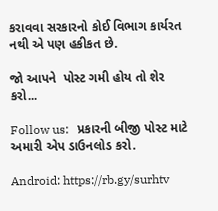કરાવવા સરકારનો કોઈ વિભાગ કાર્યરત નથી એ પણ હકીકત છે.

જો આપને  પોસ્ટ ગમી હોય તો શેર કરો...

Follow us:   પ્રકારની બીજી પોસ્ટ માટે અમારી એપ ડાઉનલોડ કરો.

Android: https://rb.gy/surhtv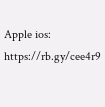Apple ios: https://rb.gy/cee4r9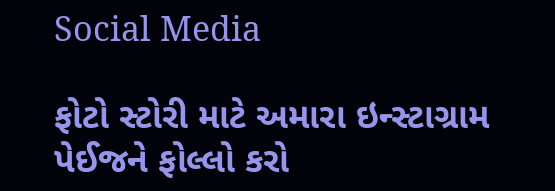Social Media

ફોટો સ્ટોરી માટે અમારા ઇન્સ્ટાગ્રામ પેઈજને ફોલ્લો કરો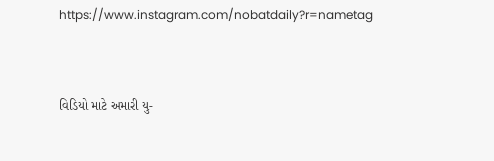https://www.instagram.com/nobatdaily?r=nametag



વિડિયો માટે અમારી યુ-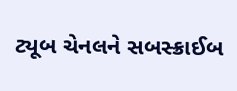ટ્યૂબ ચેનલને સબસ્ક્રાઈબ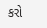કરો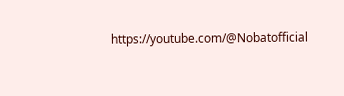https://youtube.com/@Nobatofficial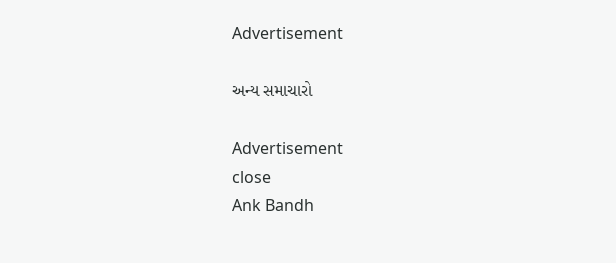Advertisement

અન્ય સમાચારો

Advertisement
close
Ank Bandh